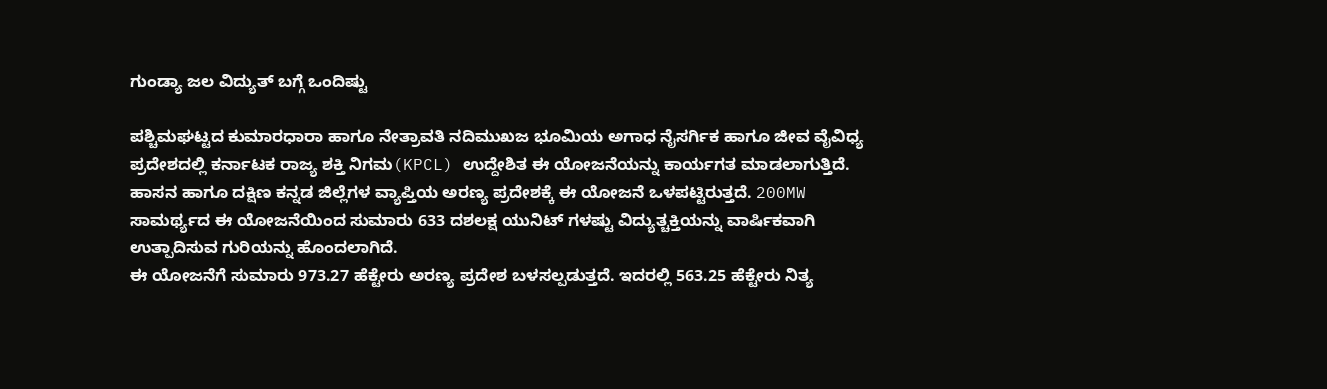ಗುಂಡ್ಯಾ ಜಲ ವಿದ್ಯುತ್ ಬಗ್ಗೆ ಒಂದಿಷ್ಟು

ಪಶ್ಚಿಮಘಟ್ಟದ ಕುಮಾರಧಾರಾ ಹಾಗೂ ನೇತ್ರಾವತಿ ನದಿಮುಖಜ ಭೂಮಿಯ ಅಗಾಧ ನೈಸರ್ಗಿಕ ಹಾಗೂ ಜೀವ ವೈವಿಧ್ಯ ಪ್ರದೇಶದಲ್ಲಿ ಕರ್ನಾಟಕ ರಾಜ್ಯ ಶಕ್ತಿ ನಿಗಮ(KPCL) ಉದ್ದೇಶಿತ ಈ ಯೋಜನೆಯನ್ನು ಕಾರ್ಯಗತ ಮಾಡಲಾಗುತ್ತಿದೆ. ಹಾಸನ ಹಾಗೂ ದಕ್ಷಿಣ ಕನ್ನಡ ಜಿಲ್ಲೆಗಳ ವ್ಯಾಪ್ತಿಯ ಅರಣ್ಯ ಪ್ರದೇಶಕ್ಕೆ ಈ ಯೋಜನೆ ಒಳಪಟ್ಟಿರುತ್ತದೆ. 200MW ಸಾಮರ್ಥ್ಯದ ಈ ಯೋಜನೆಯಿಂದ ಸುಮಾರು 633 ದಶಲಕ್ಷ ಯುನಿಟ್ ಗಳಷ್ಟು ವಿದ್ಯುತ್ಚಕ್ತಿಯನ್ನು ವಾರ್ಷಿಕವಾಗಿ ಉತ್ಪಾದಿಸುವ ಗುರಿಯನ್ನು ಹೊಂದಲಾಗಿದೆ.
ಈ ಯೋಜನೆಗೆ ಸುಮಾರು 973.27 ಹೆಕ್ಟೇರು ಅರಣ್ಯ ಪ್ರದೇಶ ಬಳಸಲ್ಪಡುತ್ತದೆ. ಇದರಲ್ಲಿ 563.25 ಹೆಕ್ಟೇರು ನಿತ್ಯ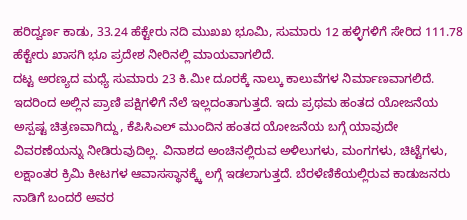ಹರಿದ್ವರ್ಣ ಕಾಡು, 33.24 ಹೆಕ್ಟೇರು ನದಿ ಮುಖಖ ಭೂಮಿ, ಸುಮಾರು 12 ಹಳ್ಳಿಗಳಿಗೆ ಸೇರಿದ 111.78 ಹೆಕ್ಟೇರು ಖಾಸಗಿ ಭೂ ಪ್ರದೇಶ ನೀರಿನಲ್ಲಿ ಮಾಯವಾಗಲಿದೆ.
ದಟ್ಟ ಅರಣ್ಯದ ಮಧ್ಯೆ ಸುಮಾರು 23 ಕಿ.ಮೀ ದೂರಕ್ಕೆ ನಾಲ್ಕು ಕಾಲುವೆಗಳ ನಿರ್ಮಾಣವಾಗಲಿದೆ. ಇದರಿಂದ ಅಲ್ಲಿನ ಪ್ರಾಣಿ ಪಕ್ಷಿಗಳಿಗೆ ನೆಲೆ ಇಲ್ಲದಂತಾಗುತ್ತದೆ. ಇದು ಪ್ರಥಮ ಹಂತದ ಯೋಜನೆಯ ಅಸ್ಪಷ್ಟ ಚಿತ್ರಣವಾಗಿದ್ದು, ಕೆಪಿಸಿಎಲ್ ಮುಂದಿನ ಹಂತದ ಯೋಜನೆಯ ಬಗ್ಗೆ ಯಾವುದೇ ವಿವರಣೆಯನ್ನು ನೀಡಿರುವುದಿಲ್ಲ. ವಿನಾಶದ ಅಂಚಿನಲ್ಲಿರುವ ಅಳಿಲುಗಳು, ಮಂಗಗಳು, ಚಿಟ್ಟೆಗಳು, ಲಕ್ಷಾಂತರ ಕ್ರಿಮಿ ಕೀಟಗಳ ಆವಾಸಸ್ಥಾನಕ್ಕ್ಕೆ ಲಗ್ಗೆ ಇಡಲಾಗುತ್ತದೆ. ಬೆರಳೆಣಿಕೆಯಲ್ಲಿರುವ ಕಾಡುಜನರು ನಾಡಿಗೆ ಬಂದರೆ ಅವರ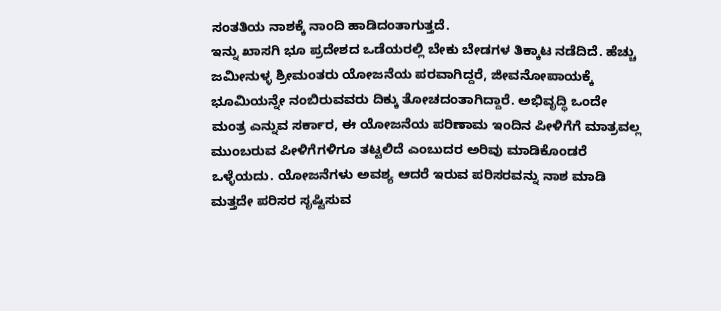ಸಂತತಿಯ ನಾಶಕ್ಕೆ ನಾಂದಿ ಹಾಡಿದಂತಾಗುತ್ತದೆ.
ಇನ್ನು ಖಾಸಗಿ ಭೂ ಪ್ರದೇಶದ ಒಡೆಯರಲ್ಲಿ ಬೇಕು ಬೇಡಗಳ ತಿಕ್ಕಾಟ ನಡೆದಿದೆ. ಹೆಚ್ಚು ಜಮೀನುಳ್ಳ ಶ್ರೀಮಂತರು ಯೋಜನೆಯ ಪರವಾಗಿದ್ದರೆ, ಜೀವನೋಪಾಯಕ್ಕೆ ಭೂಮಿಯನ್ನೇ ನಂಬಿರುವವರು ದಿಕ್ಕು ತೋಚದಂತಾಗಿದ್ದಾರೆ. ಅಭಿವೃದ್ಧಿ ಒಂದೇ ಮಂತ್ರ ಎನ್ನುವ ಸರ್ಕಾರ, ಈ ಯೋಜನೆಯ ಪರಿಣಾಮ ಇಂದಿನ ಪೀಳಿಗೆಗೆ ಮಾತ್ರವಲ್ಲ ಮುಂಬರುವ ಪೀಳಿಗೆಗಳಿಗೂ ತಟ್ಟಲಿದೆ ಎಂಬುದರ ಅರಿವು ಮಾಡಿಕೊಂಡರೆ ಒಳ್ಳೆಯದು. ಯೋಜನೆಗಳು ಅವಶ್ಯ ಆದರೆ ಇರುವ ಪರಿಸರವನ್ನು ನಾಶ ಮಾಡಿ ಮತ್ತದೇ ಪರಿಸರ ಸೃಷ್ಟಿಸುವ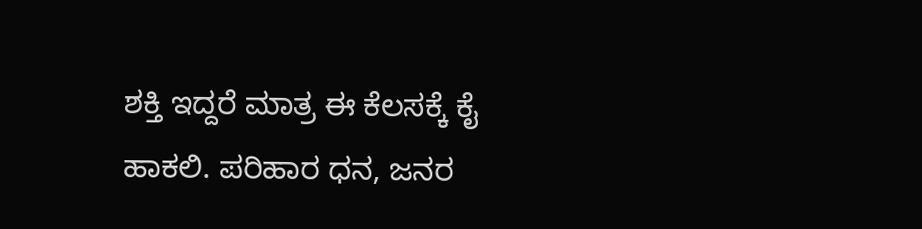ಶಕ್ತಿ ಇದ್ದರೆ ಮಾತ್ರ ಈ ಕೆಲಸಕ್ಕೆ ಕೈ ಹಾಕಲಿ. ಪರಿಹಾರ ಧನ, ಜನರ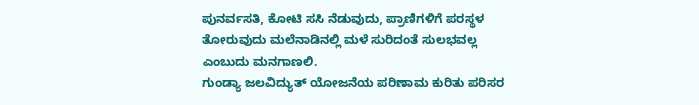ಪುನರ್ವಸತಿ, ಕೋಟಿ ಸಸಿ ನೆಡುವುದು, ಪ್ರಾಣಿಗಳಿಗೆ ಪರಸ್ಥಳ ತೋರುವುದು ಮಲೆನಾಡಿನಲ್ಲಿ ಮಳೆ ಸುರಿದಂತೆ ಸುಲಭವಲ್ಲ ಎಂಬುದು ಮನಗಾಣಲಿ.
ಗುಂಡ್ಯಾ ಜಲವಿದ್ಯುತ್ ಯೋಜನೆಯ ಪರಿಣಾಮ ಕುರಿತು ಪರಿಸರ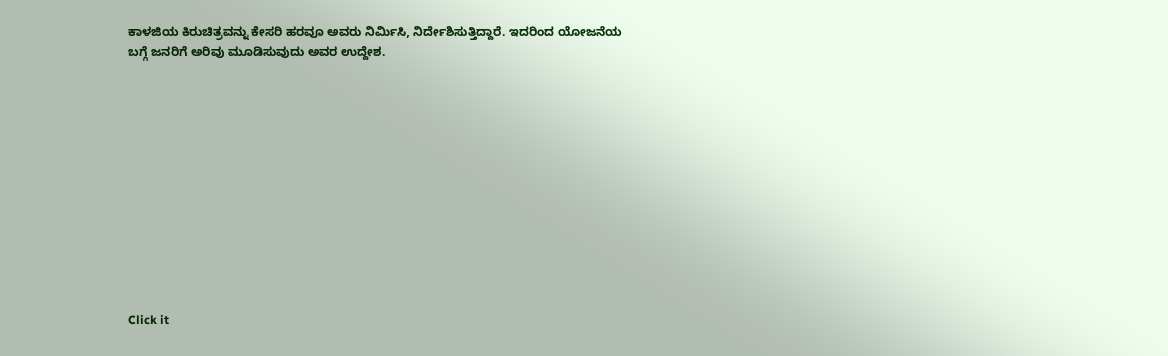ಕಾಳಜಿಯ ಕಿರುಚಿತ್ರವನ್ನು ಕೇಸರಿ ಹರವೂ ಅವರು ನಿರ್ಮಿಸಿ, ನಿರ್ದೇಶಿಸುತ್ತಿದ್ದಾರೆ. ಇದರಿಂದ ಯೋಜನೆಯ ಬಗ್ಗೆ ಜನರಿಗೆ ಅರಿವು ಮೂಡಿಸುವುದು ಅವರ ಉದ್ದೇಶ.












Click it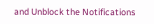and Unblock the Notifications